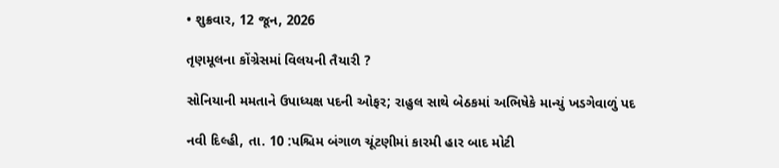• શુક્રવાર, 12 જૂન, 2026

તૃણમૂલના કોંગ્રેસમાં વિલયની તૈયારી ?

સોનિયાની મમતાને ઉપાધ્યક્ષ પદની ઓફર; રાહુલ સાથે બેઠકમાં અભિષેકે માન્યું ખડગેવાળું પદ

નવી દિલ્હી, તા. 10 :પશ્ચિમ બંગાળ ચૂંટણીમાં કારમી હાર બાદ મોટી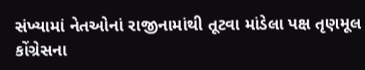સંખ્યામાં નેતઓનાં રાજીનામાંથી તૂટવા માંડેલા પક્ષ તૃણમૂલ કોંગ્રેસના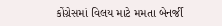કોંગ્રેસમાં વિલય માટે મમતા બેનર્જી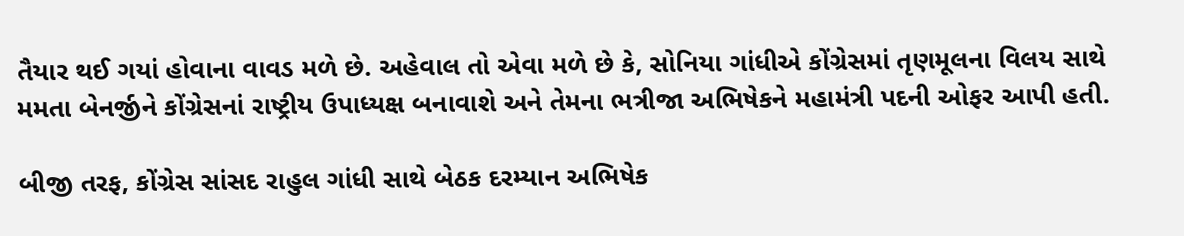તૈયાર થઈ ગયાં હોવાના વાવડ મળે છે. અહેવાલ તો એવા મળે છે કે, સોનિયા ગાંધીએ કોંગ્રેસમાં તૃણમૂલના વિલય સાથે મમતા બેનર્જીને કોંગ્રેસનાં રાષ્ટ્રીય ઉપાધ્યક્ષ બનાવાશે અને તેમના ભત્રીજા અભિષેકને મહામંત્રી પદની ઓફર આપી હતી.

બીજી તરફ, કોંગ્રેસ સાંસદ રાહુલ ગાંધી સાથે બેઠક દરમ્યાન અભિષેક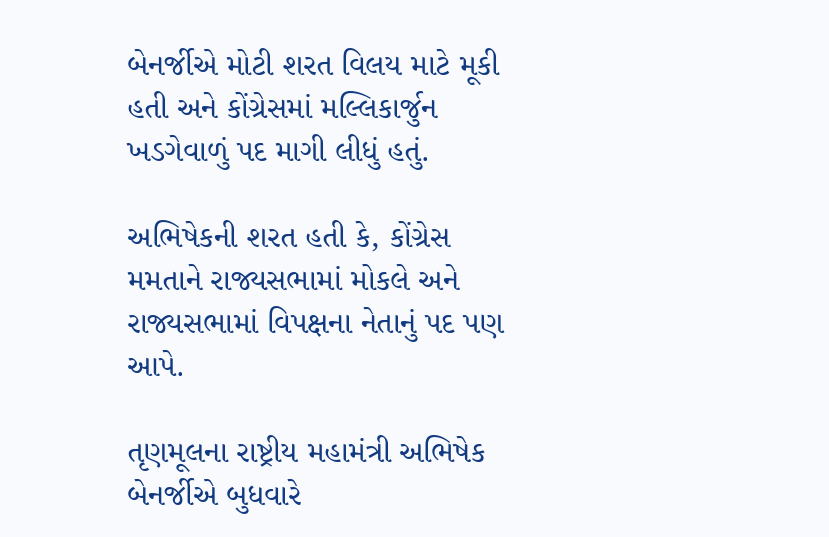બેનર્જીએ મોટી શરત વિલય માટે મૂકી હતી અને કોંગ્રેસમાં મલ્લિકાર્જુન ખડગેવાળું પદ માગી લીધું હતું.

અભિષેકની શરત હતી કે, કોંગ્રેસ મમતાને રાજ્યસભામાં મોકલે અને રાજ્યસભામાં વિપક્ષના નેતાનું પદ પણ આપે.

તૃણમૂલના રાષ્ટ્રીય મહામંત્રી અભિષેક બેનર્જીએ બુધવારે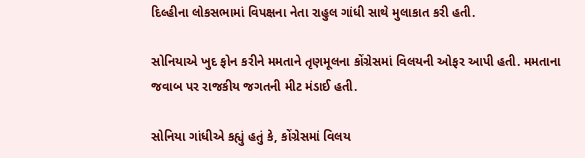દિલ્હીના લોકસભામાં વિપક્ષના નેતા રાહુલ ગાંધી સાથે મુલાકાત કરી હતી.

સોનિયાએ ખુદ ફોન કરીને મમતાને તૃણમૂલના કોંગ્રેસમાં વિલયની ઓફર આપી હતી. મમતાના જવાબ પર રાજકીય જગતની મીટ મંડાઈ હતી.

સોનિયા ગાંધીએ કહ્યું હતું કે, કોંગ્રેસમાં વિલય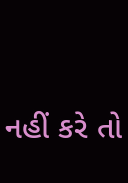નહીં કરે તો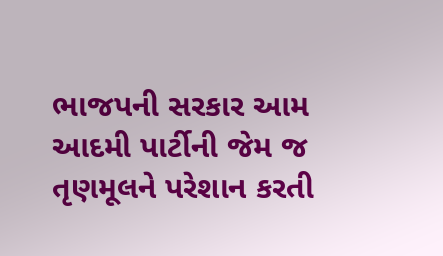ભાજપની સરકાર આમ આદમી પાર્ટીની જેમ જ તૃણમૂલને પરેશાન કરતી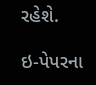રહેશે.

ઇ-પેપરના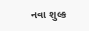નવા શુલ્ક